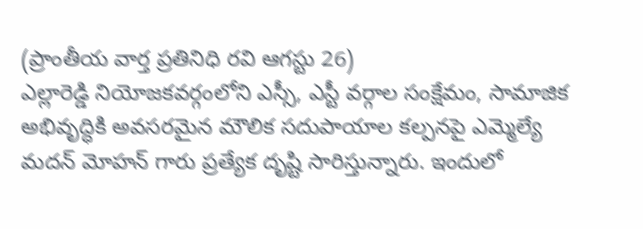(ప్రాంతీయ వార్త ప్రతినిధి రవి ఆగస్టు 26)
ఎల్లారెడ్డి నియోజకవర్గంలోని ఎస్సీ, ఎస్టీ వర్గాల సంక్షేమం, సామాజిక అభివృద్ధికి అవసరమైన మౌలిక సదుపాయాల కల్పనపై ఎమ్మెల్యే మదన్ మోహన్ గారు ప్రత్యేక దృష్టి సారిస్తున్నారు. ఇందులో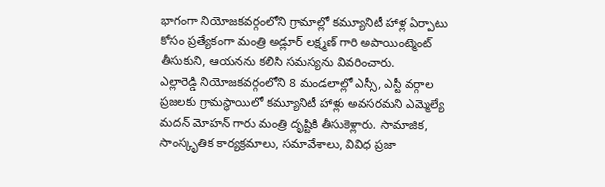భాగంగా నియోజకవర్గంలోని గ్రామాల్లో కమ్యూనిటీ హాళ్ల ఏర్పాటు కోసం ప్రత్యేకంగా మంత్రి అడ్లూర్ లక్ష్మణ్ గారి అపాయింట్మెంట్ తీసుకుని, ఆయనను కలిసి సమస్యను వివరించారు.
ఎల్లారెడ్డి నియోజకవర్గంలోని 8 మండలాల్లో ఎస్సీ, ఎస్టీ వర్గాల ప్రజలకు గ్రామస్థాయిలో కమ్యూనిటీ హాళ్లు అవసరమని ఎమ్మెల్యే మదన్ మోహన్ గారు మంత్రి దృష్టికి తీసుకెళ్లారు. సామాజిక, సాంస్కృతిక కార్యక్రమాలు, సమావేశాలు, వివిధ ప్రజా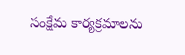సంక్షేమ కార్యక్రమాలను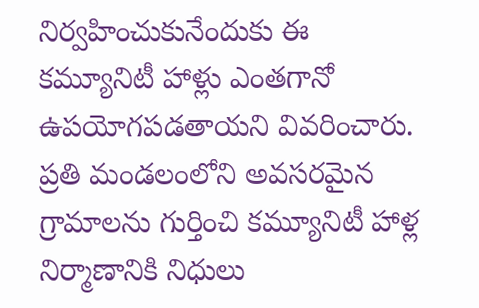నిర్వహించుకునేందుకు ఈ కమ్యూనిటీ హాళ్లు ఎంతగానో ఉపయోగపడతాయని వివరించారు.
ప్రతి మండలంలోని అవసరమైన గ్రామాలను గుర్తించి కమ్యూనిటీ హాళ్ల నిర్మాణానికి నిధులు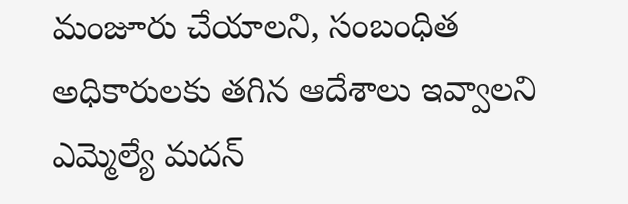మంజూరు చేయాలని, సంబంధిత అధికారులకు తగిన ఆదేశాలు ఇవ్వాలని ఎమ్మెల్యే మదన్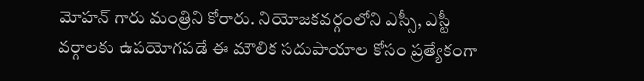మోహన్ గారు మంత్రిని కోరారు. నియోజకవర్గంలోని ఎస్సీ, ఎస్టీ వర్గాలకు ఉపయోగపడే ఈ మౌలిక సదుపాయాల కోసం ప్రత్యేకంగా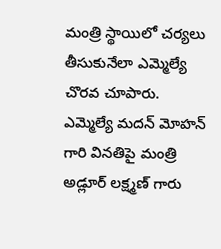మంత్రి స్థాయిలో చర్యలు తీసుకునేలా ఎమ్మెల్యే చొరవ చూపారు.
ఎమ్మెల్యే మదన్ మోహన్ గారి వినతిపై మంత్రి అడ్లూర్ లక్ష్మణ్ గారు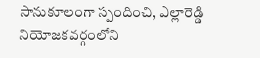సానుకూలంగా స్పందించి, ఎల్లారెడ్డి నియోజకవర్గంలోని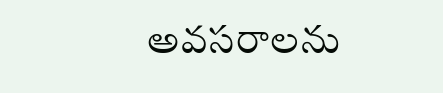అవసరాలను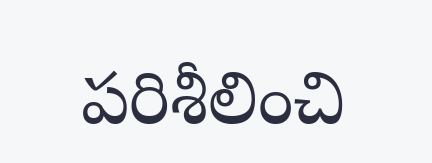పరిశీలించి